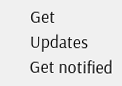Get Updates
Get notified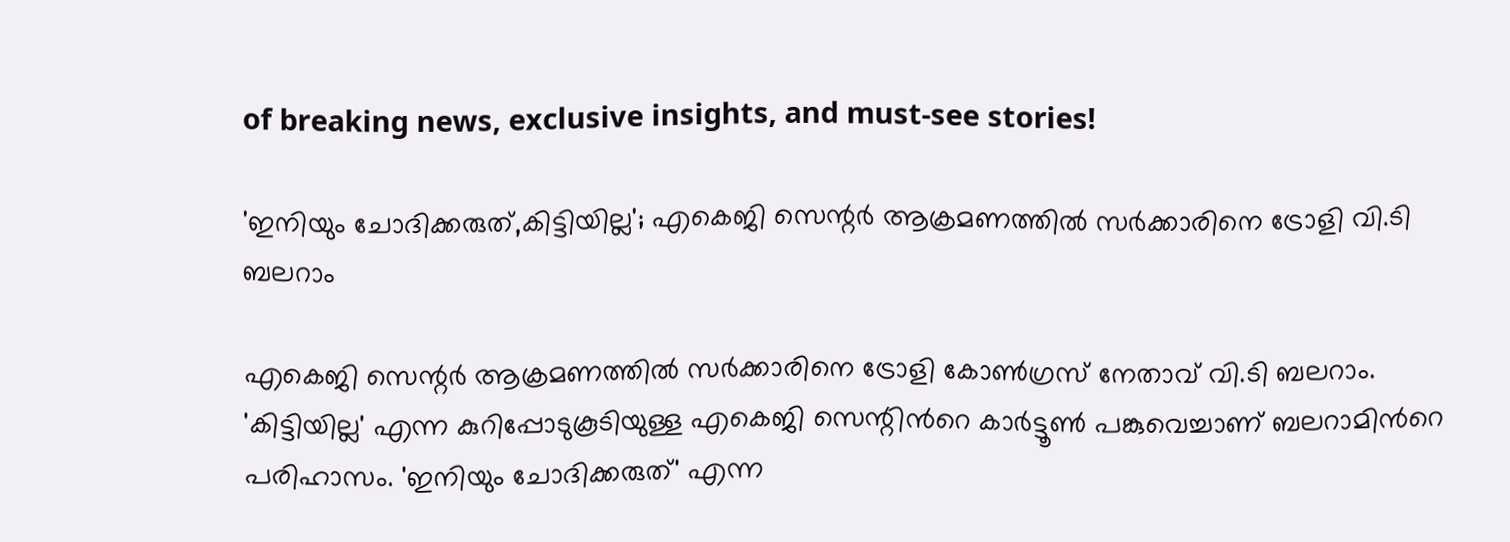of breaking news, exclusive insights, and must-see stories!

'ഇനിയും ചോദിക്കരുത്,കിട്ടിയില്ല'; എകെജി സെന്റര്‍ ആക്രമണത്തില്‍ സര്‍ക്കാരിനെ ട്രോളി വി.ടി ബലറാം

എകെജി സെന്റര്‍ ആക്രമണത്തില്‍ സര്‍ക്കാരിനെ ട്രോളി കോണ്‍ഗ്രസ് നേതാവ് വി.ടി ബലറാം. 'കിട്ടിയില്ല' എന്ന കുറിപ്പോടുകൂടിയുള്ള എകെജി സെന്റിന്‍റെ കാര്‍ട്ടൂണ്‍ പങ്കുവെച്ചാണ് ബലറാമിന്‍റെ പരിഹാസം. 'ഇനിയും ചോദിക്കരുത്' എന്ന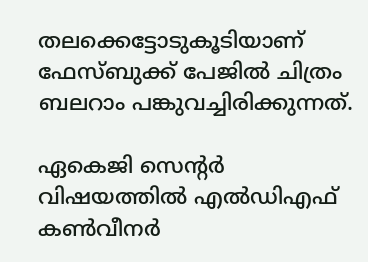തലക്കെട്ടോടുകൂടിയാണ് ഫേസ്ബുക്ക് പേജില്‍ ചിത്രം ബലറാം പങ്കുവച്ചിരിക്കുന്നത്.

ഏകെജി സെന്‍റര്‍ വിഷയത്തില്‍ എല്‍ഡിഎഫ് കണ്‍വീനര്‍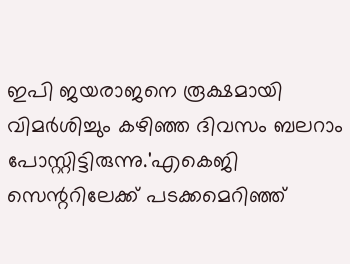ഇപി ജയരാജനെ രൂക്ഷമായി വിമര്‍ശിച്ചും കഴിഞ്ഞ ദിവസം ബലറാം പോസ്റ്റിട്ടിരുന്നു.'എകെജി സെന്ററിലേക്ക് പടക്കമെറിഞ്ഞ്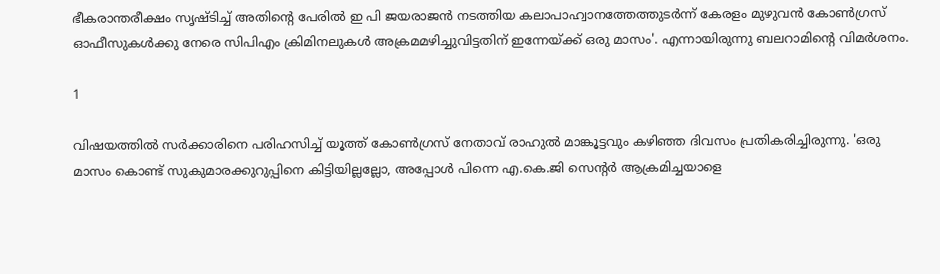ഭീകരാന്തരീക്ഷം സൃഷ്ടിച്ച് അതിന്റെ പേരിൽ ഇ പി ജയരാജൻ നടത്തിയ കലാപാഹ്വാനത്തേത്തുടർന്ന് കേരളം മുഴുവൻ കോൺഗ്രസ് ഓഫീസുകൾക്കു നേരെ സിപിഎം ക്രിമിനലുകൾ അക്രമമഴിച്ചുവിട്ടതിന് ഇന്നേയ്ക്ക് ഒരു മാസം'. എന്നായിരുന്നു ബലറാമിന്‍റെ വിമര്‍ശനം.

1

വിഷയത്തില്‍ സര്‍ക്കാരിനെ പരിഹസിച്ച് യൂത്ത് കോണ്‍ഗ്രസ് നേതാവ് രാഹുല്‍ മാങ്കൂട്ടവും കഴിഞ്ഞ ദിവസം പ്രതികരിച്ചിരുന്നു. 'ഒരു മാസം കൊണ്ട് സുകുമാരക്കുറുപ്പിനെ കിട്ടിയില്ലല്ലോ, അപ്പോൾ പിന്നെ എ.കെ.ജി സെന്റർ ആക്രമിച്ചയാളെ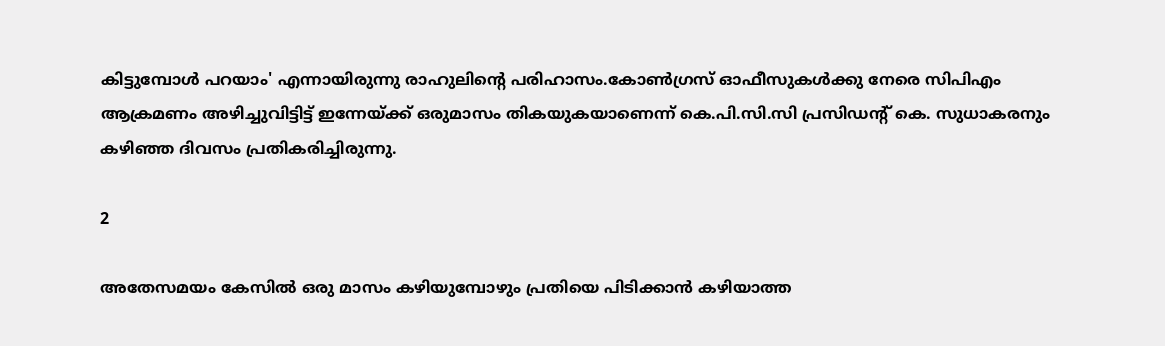കിട്ടുമ്പോൾ പറയാം' എന്നായിരുന്നു രാഹുലിന്‍റെ പരിഹാസം.കോൺഗ്രസ് ഓഫീസുകൾക്കു നേരെ സിപിഎം ആക്രമണം അഴിച്ചുവിട്ടിട്ട് ഇന്നേയ്ക്ക് ഒരുമാസം തികയുകയാണെന്ന് കെ.പി.സി.സി പ്രസിഡന്റ് കെ. സുധാകരനും കഴിഞ്ഞ ദിവസം പ്രതികരിച്ചിരുന്നു.

2

അതേസമയം കേസില്‍ ഒരു മാസം കഴിയുമ്പോഴും പ്രതിയെ പിടിക്കാൻ കഴിയാത്ത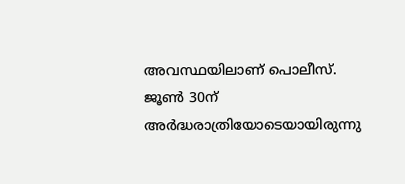അവസ്ഥയിലാണ് പൊലീസ്. ജൂൺ 30ന് അർദ്ധരാത്രിയോടെയായിരുന്നു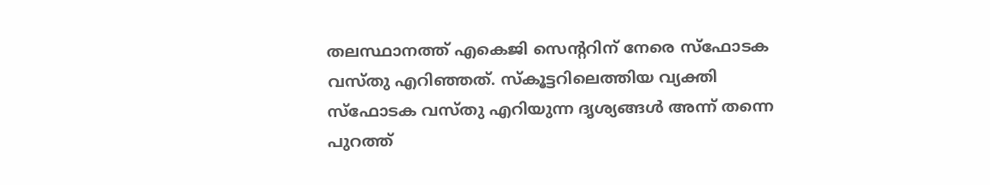തലസ്ഥാനത്ത് എകെജി സെന്‍ററിന് നേരെ സ്ഫോടക വസ്തു എറിഞ്ഞത്. സ്കൂട്ടറിലെത്തിയ വ്യക്തി സ്ഫോടക വസ്തു എറിയുന്ന ദൃശ്യങ്ങൾ അന്ന് തന്നെ പുറത്ത്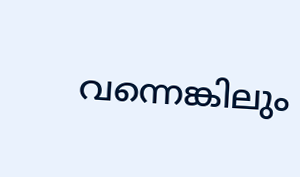വന്നെങ്കിലും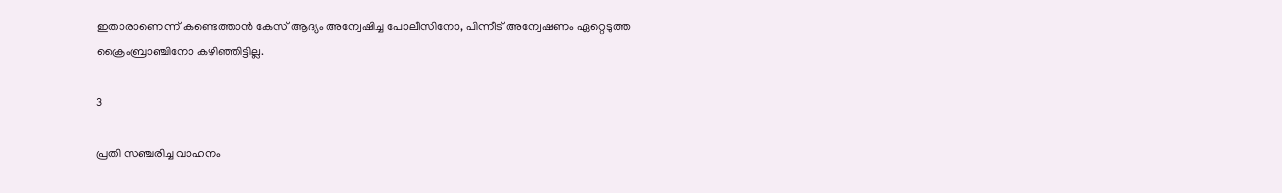ഇതാരാണെന്ന് കണ്ടെത്താൻ കേസ് ആദ്യം അന്വേഷിച്ച പോലീസിനോ, പിന്നീട് അന്വേഷണം ഏറ്റെടുത്ത ക്രൈംബ്രാഞ്ചിനോ കഴിഞ്ഞിട്ടില്ല.

3

പ്രതി സഞ്ചരിച്ച വാഹനം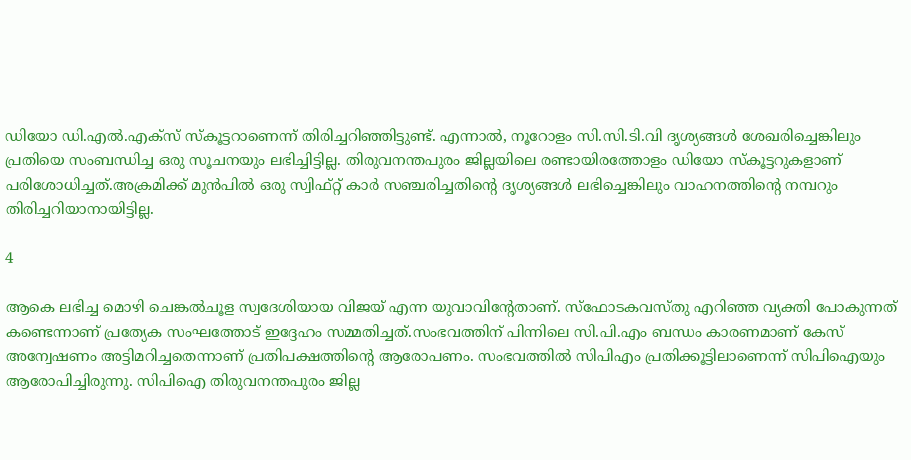ഡിയോ ഡി.എൽ.എക്‌സ് സ്‌കൂട്ടറാണെന്ന് തിരിച്ചറിഞ്ഞിട്ടുണ്ട്. എന്നാൽ, നൂറോളം സി.സി.ടി.വി ദൃശ്യങ്ങൾ ശേഖരിച്ചെങ്കിലും പ്രതിയെ സംബന്ധിച്ച ഒരു സൂചനയും ലഭിച്ചിട്ടില്ല. തിരുവനന്തപുരം ജില്ലയിലെ രണ്ടായിരത്തോളം ഡിയോ സ്‌കൂട്ടറുകളാണ് പരിശോധിച്ചത്.അക്രമിക്ക് മുന്‍പില്‍ ഒരു സ്വിഫ്റ്റ് കാർ സഞ്ചരിച്ചതിന്റെ ദൃശ്യങ്ങൾ ലഭിച്ചെങ്കിലും വാഹനത്തിന്റെ നമ്പറും തിരിച്ചറിയാനായിട്ടില്ല.

4

ആകെ ലഭിച്ച മൊഴി ചെങ്കൽചൂള സ്വദേശിയായ വിജയ് എന്ന യുവാവിന്റേതാണ്. സ്‌ഫോടകവസ്തു എറിഞ്ഞ വ്യക്തി പോകുന്നത് കണ്ടെന്നാണ് പ്രത്യേക സംഘത്തോട് ഇദ്ദേഹം സമ്മതിച്ചത്.സംഭവത്തിന് പിന്നിലെ സി.പി.എം ബന്ധം കാരണമാണ് കേസ് അന്വേഷണം അട്ടിമറിച്ചതെന്നാണ് പ്രതിപക്ഷത്തിന്‍റെ ആരോപണം. സംഭവത്തില്‍ സിപിഎം പ്രതിക്കൂട്ടിലാണെന്ന് സിപിഐയും ആരോപിച്ചിരുന്നു. സിപിഐ തിരുവനന്തപുരം ജില്ല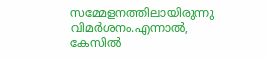സമ്മേളനത്തിലായിരുന്നു വിമര്‍ശനം.എന്നാൽ, കേസില്‍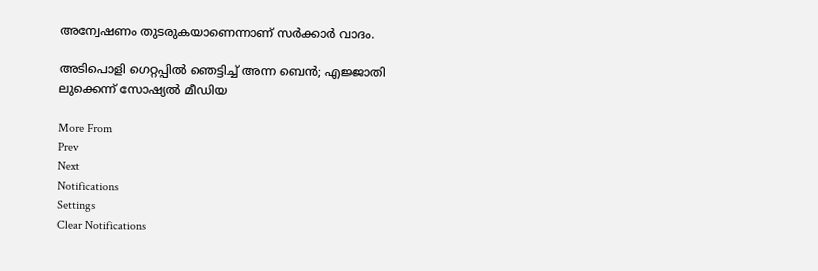അന്വേഷണം തുടരുകയാണെന്നാണ് സർക്കാർ വാദം.

അടിപൊളി ഗെറ്റപ്പില്‍ ഞെട്ടിച്ച് അന്ന ബെന്‍; എജ്ജാതി ലുക്കെന്ന് സോഷ്യല്‍ മീഡിയ

More From
Prev
Next
Notifications
Settings
Clear Notifications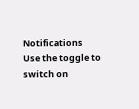Notifications
Use the toggle to switch on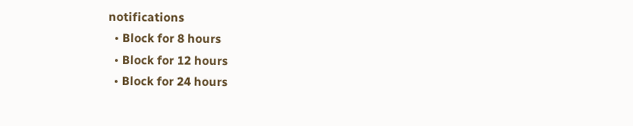notifications
  • Block for 8 hours
  • Block for 12 hours
  • Block for 24 hours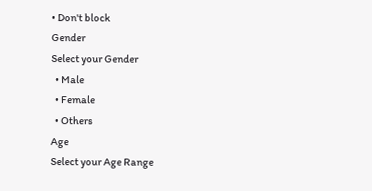• Don't block
Gender
Select your Gender
  • Male
  • Female
  • Others
Age
Select your Age Range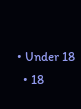• Under 18
  • 18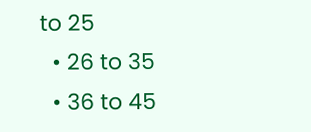to 25
  • 26 to 35
  • 36 to 45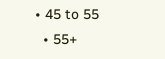• 45 to 55
  • 55+